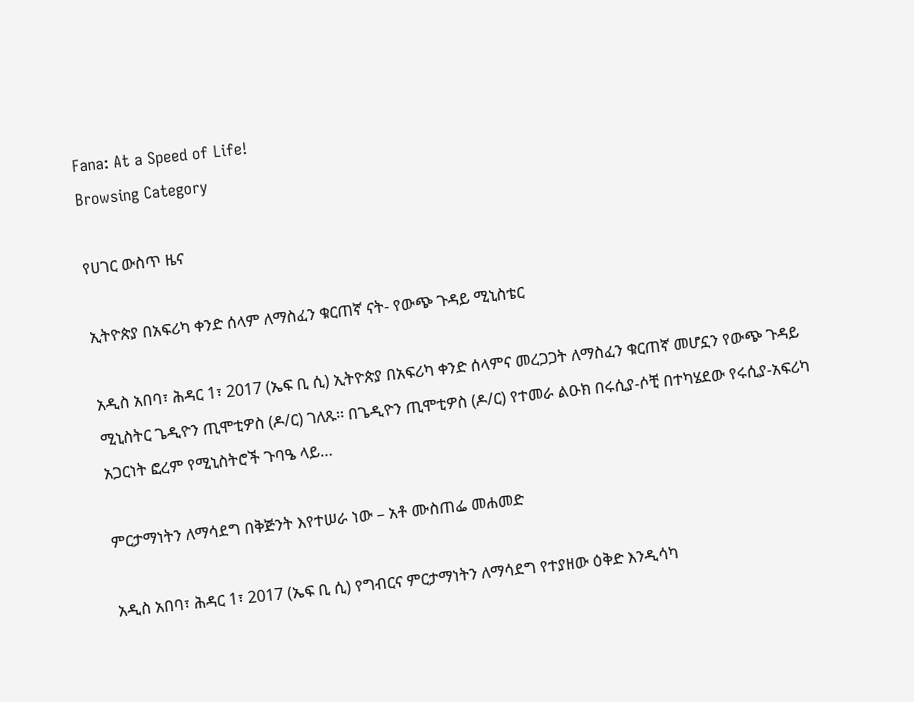Fana: At a Speed of Life!
Browsing Category

የሀገር ውስጥ ዜና

ኢትዮጵያ በአፍሪካ ቀንድ ሰላም ለማስፈን ቁርጠኛ ናት- የውጭ ጉዳይ ሚኒስቴር

አዲስ አበባ፣ ሕዳር 1፣ 2017 (ኤፍ ቢ ሲ) ኢትዮጵያ በአፍሪካ ቀንድ ሰላምና መረጋጋት ለማስፈን ቁርጠኛ መሆኗን የውጭ ጉዳይ ሚኒስትር ጌዲዮን ጢሞቲዎስ (ዶ/ር) ገለጹ፡፡ በጌዲዮን ጢሞቲዎስ (ዶ/ር) የተመራ ልዑክ በሩሲያ-ሶቺ በተካሄደው የሩሲያ-አፍሪካ አጋርነት ፎረም የሚኒስትሮች ጉባዔ ላይ…

ምርታማነትን ለማሳደግ በቅጅንት እየተሠራ ነው – አቶ ሙስጠፌ መሐመድ

አዲስ አበባ፣ ሕዳር 1፣ 2017 (ኤፍ ቢ ሲ) የግብርና ምርታማነትን ለማሳደግ የተያዘው ዕቅድ እንዲሳካ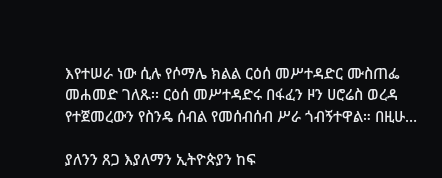እየተሠራ ነው ሲሉ የሶማሌ ክልል ርዕሰ መሥተዳድር ሙስጠፌ መሐመድ ገለጹ፡፡ ርዕሰ መሥተዳድሩ በፋፈን ዞን ሀሮሬስ ወረዳ የተጀመረውን የስንዴ ሰብል የመሰብሰብ ሥራ ጎብኝተዋል። በዚሁ…

ያለንን ጸጋ እያለማን ኢትዮጵያን ከፍ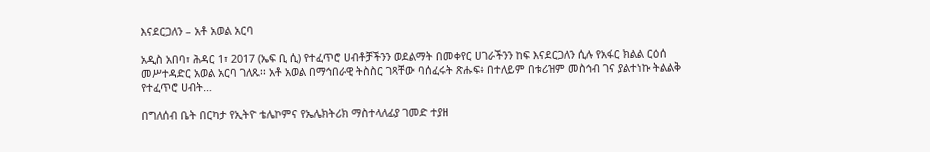እናደርጋለን – አቶ አወል አርባ

አዲስ አበባ፣ ሕዳር 1፣ 2017 (ኤፍ ቢ ሲ) የተፈጥሮ ሀብቶቻችንን ወደልማት በመቀየር ሀገራችንን ከፍ እናደርጋለን ሲሉ የአፋር ክልል ርዕሰ መሥተዳድር አወል አርባ ገለጹ፡፡ አቶ አወል በማኅበራዊ ትስስር ገጻቸው ባሰፈሩት ጽሑፍ፥ በተለይም በቱሪዝም መስኅብ ገና ያልተነኩ ትልልቅ የተፈጥሮ ሀብት…

በግለሰብ ቤት በርካታ የኢትዮ ቴሌኮምና የኤሌክትሪክ ማስተላለፊያ ገመድ ተያዘ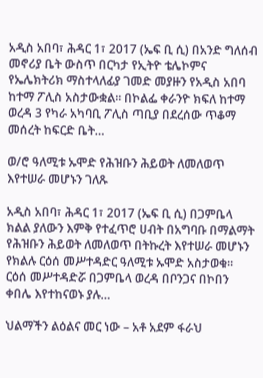አዲስ አበባ፣ ሕዳር 1፣ 2017 (ኤፍ ቢ ሲ) በአንድ ግለሰብ መኖሪያ ቤት ውስጥ በርካታ የኢትዮ ቴሌኮምና የኤሌክትሪክ ማስተላለፊያ ገመድ መያዙን የአዲስ አበባ ከተማ ፖሊስ አስታውቋል፡፡ በኮልፌ ቀራንዮ ክፍለ ከተማ ወረዳ 3 የካራ አካባቢ ፖሊስ ጣቢያ በደረሰው ጥቆማ መሰረት ከፍርድ ቤት…

ወ/ሮ ዓለሚቱ ኡሞድ የሕዝቡን ሕይወት ለመለወጥ እየተሠራ መሆኑን ገለጹ

አዲስ አበባ፣ ሕዳር 1፣ 2017 (ኤፍ ቢ ሲ) በጋምቤላ ክልል ያለውን እምቅ የተፈጥሮ ሀብት በአግባቡ በማልማት የሕዝቡን ሕይወት ለመለወጥ በትኩረት እየተሠራ መሆኑን የክልሉ ርዕሰ መሥተዳድር ዓለሚቱ ኡሞድ አስታወቁ። ርዕሰ መሥተዳድሯ በጋምቤላ ወረዳ በቦንጋና በኮበን ቀበሌ እየተከናወኑ ያሉ…

ህልማችን ልዕልና መር ነው – አቶ አደም ፋራህ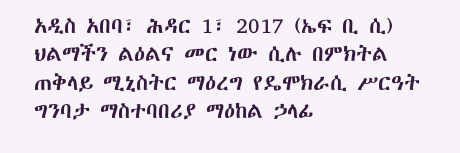አዲስ አበባ፣ ሕዳር 1፣ 2017 (ኤፍ ቢ ሲ) ህልማችን ልዕልና መር ነው ሲሉ በምክትል ጠቅላይ ሚኒስትር ማዕረግ የዴሞክራሲ ሥርዓት ግንባታ ማስተባበሪያ ማዕከል ኃላፊ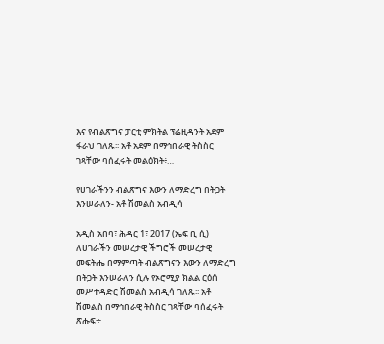እና የብልጽግና ፓርቲ ምክትል ፕሬዚዳንት አደም ፋራህ ገለጹ፡፡ አቶ አደም በማኅበራዊ ትስስር ገጻቸው ባሰፈሩት መልዕክት፥…

የሀገራችንን ብልጽግና እውን ለማድረግ በትጋት እንሠራለን- አቶ ሽመልስ አብዲሳ

አዲስ አበባ፣ ሕዳር 1፣ 2017 (ኤፍ ቢ ሲ) ለሀገራችን መሠረታዊ ችግሮች መሠረታዊ መፍትሔ በማምጣት ብልጽግናን እውን ለማድረግ በትጋት እንሠራለን ሲሉ የኦሮሚያ ክልል ርዕሰ መሥተዳድር ሽመልስ አብዲሳ ገለጹ፡፡ አቶ ሽመልስ በማኅበራዊ ትስስር ገጻቸው ባሰፈሩት ጽሑፍ÷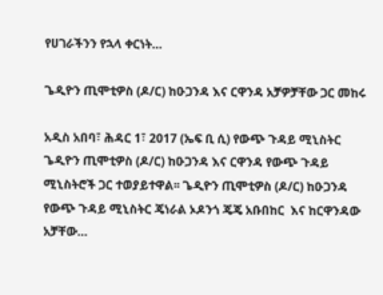የሀገራችንን የኋላ ቀርነት…

ጌዲዮን ጢሞቲዎስ (ዶ/ር) ከዑጋንዳ እና ርዋንዳ አቻዎቻቸው ጋር መከሩ

አዲስ አበባ፣ ሕዳር 1፣ 2017 (ኤፍ ቢ ሲ) የውጭ ጉዳይ ሚኒስትር ጌዲዮን ጢሞቲዎስ (ዶ/ር) ከዑጋንዳ እና ርዋንዳ የውጭ ጉዳይ ሚኒስትሮች ጋር ተወያይተዋል፡፡ ጌዲዮን ጢሞቲዎስ (ዶ/ር) ከዑጋንዳ የውጭ ጉዳይ ሚኒስትር ጄነራል ኦዶንጎ ጄጄ አቡበከር  እና ከርዋንዳው አቻቸው…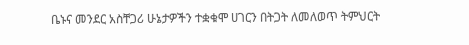ቤኑና መንደር አስቸጋሪ ሁኔታዎችን ተቋቁሞ ሀገርን በትጋት ለመለወጥ ትምህርት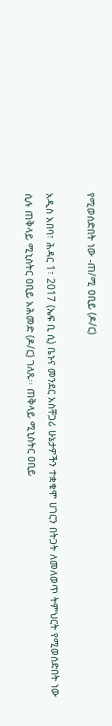የሚወሰድበት ነው -ጠ/ሚ ዐቢይ (ዶ/ር)

አዲስ አበባ፣ ሕዳር 1፣ 2017 (ኤፍ ቢ ሲ) ቤኑና መንደር አስቸጋሪ ሁኔታዎችን ተቋቁሞ ሀገርን በትጋት ለመለወጥ ትምህርት የሚወሰድበት ነው ሲሉ ጠቅላይ ሚኒስትር ዐቢይ አሕመድ (ዶ/ር) ገለጹ፡፡ ጠቅላይ ሚኒስትር ዐቢይ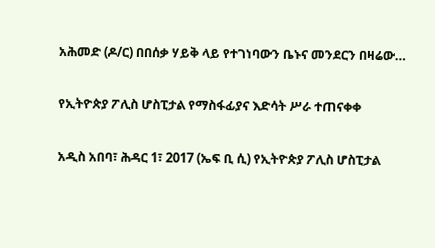አሕመድ (ዶ/ር) በበሰቃ ሃይቅ ላይ የተገነባውን ቤኑና መንደርን በዛሬው…

የኢትዮጵያ ፖሊስ ሆስፒታል የማስፋፊያና እድሳት ሥራ ተጠናቀቀ

አዲስ አበባ፣ ሕዳር 1፣ 2017 (ኤፍ ቢ ሲ) የኢትዮጵያ ፖሊስ ሆስፒታል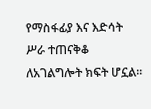የማስፋፊያ እና እድሳት ሥራ ተጠናቅቆ ለአገልግሎት ክፍት ሆኗል፡፡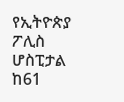የኢትዮጵያ ፖሊስ ሆስፒታል ከ61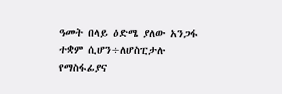ዓመት በላይ ዕድሜ ያለው አንጋፋ ተቋም ሲሆን÷ለሆስፒታሉ የማስፋፊያና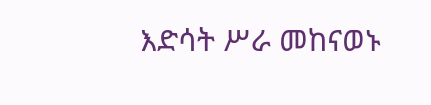እድሳት ሥራ መከናወኑ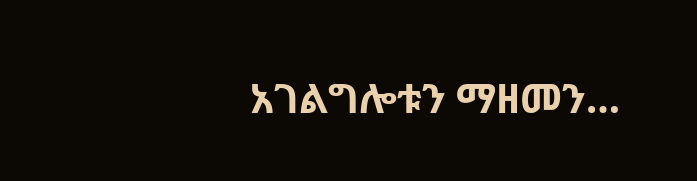አገልግሎቱን ማዘመን…